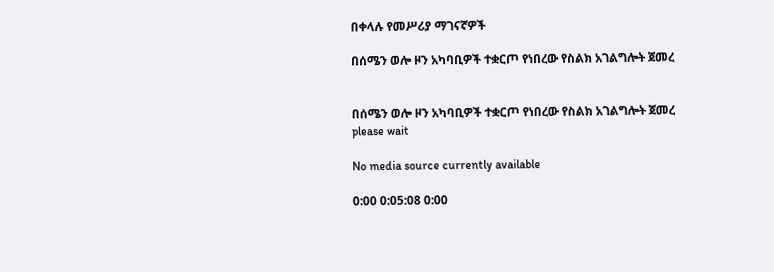በቀላሉ የመሥሪያ ማገናኛዎች

በሰሜን ወሎ ዞን አካባቢዎች ተቋርጦ የነበረው የስልክ አገልግሎት ጀመረ


በሰሜን ወሎ ዞን አካባቢዎች ተቋርጦ የነበረው የስልክ አገልግሎት ጀመረ
please wait

No media source currently available

0:00 0:05:08 0:00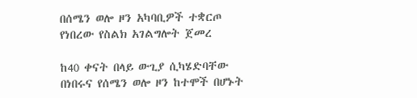በሰሜን ወሎ ዞን አካባቢዎች ተቋርጦ የነበረው የስልክ አገልግሎት ጀመረ

ከ40 ቀናት በላይ ውጊያ ሲካሄድባቸው በነበሩና የሰሜን ወሎ ዞን ከተሞች በሆኑት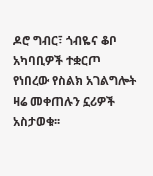ዶሮ ግብር፣ ጎብዬና ቆቦ አካባቢዎች ተቋርጦ የነበረው የስልክ አገልግሎት ዛሬ መቀጠሉን ኗሪዎች አስታወቁ፡፡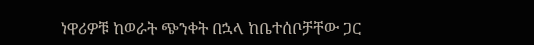ነዋሪዎቹ ከወራት ጭንቀት በኋላ ከቤተሰቦቻቸው ጋር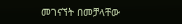መገናኘት በመቻላቸው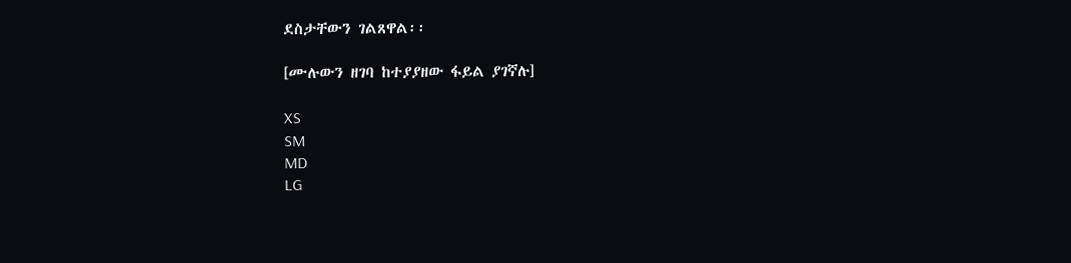ደስታቸውን ገልጸዋል፡፡

[ሙሉውን ዘገባ ከተያያዘው ፋይል ያገኛሉ]

XS
SM
MD
LG